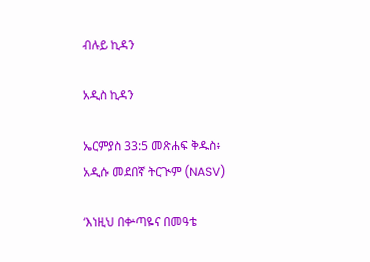ብሉይ ኪዳን

አዲስ ኪዳን

ኤርምያስ 33:5 መጽሐፍ ቅዱስ፥ አዲሱ መደበኛ ትርጒም (NASV)

‘እነዚህ በቍጣዬና በመዓቴ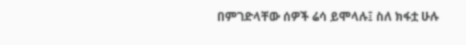በምገድላቸው ሰዎች ሬሳ ይሞላሉ፤ ስለ ክፋቷ ሁሉ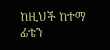ከዚህች ከተማ ፊቴን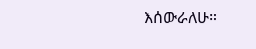እሰውራለሁ።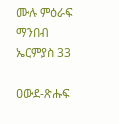ሙሉ ምዕራፍ ማንበብ ኤርምያስ 33

ዐውደ-ጽሑፍ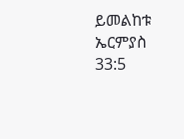ይመልከቱ ኤርምያስ 33:5